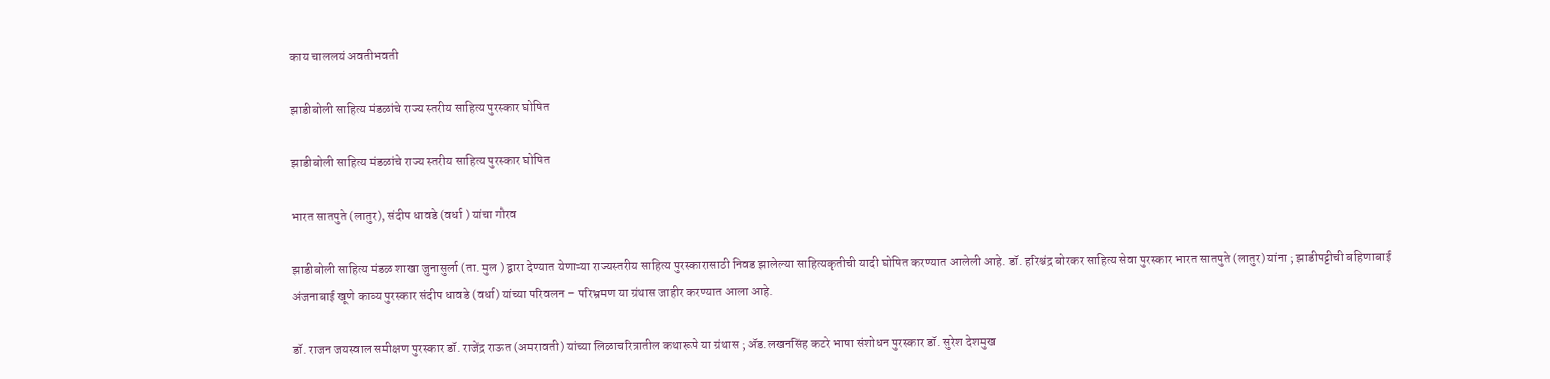काय चाललयं अवतीभवती

झाडीबोली साहित्य मंडळांचे राज्य स्तरीय साहित्य पुरस्कार घोषित

झाडीबोली साहित्य मंडळांचे राज्य स्तरीय साहित्य पुरस्कार घोषित

भारत सातपुते (लातुर), संदीप धावडे (वर्धा ) यांचा गौरव

झाडीबोली साहित्य मंडळ शाखा जुनासुर्ला (ता. मुल ) द्वारा देण्यात येणाऱ्या राज्यस्तरीय साहित्य पुरस्कारासाठी निवड झालेल्या साहित्यकृतीची यादी घोषित करण्यात आलेली आहे. डॉ. हरिश्चंद्र बोरकर साहित्य सेवा पुरस्कार भारत सातपुते (लातुर) यांना ; झाडीपट्टीची बहिणाबाई अंजनाबाई खूणे काव्य पुरस्कार संदीप धावडे (वर्धा) यांच्या परिवलन – परिभ्रमण या ग्रंथास जाहीर करण्यात आला आहे.

डॉ. राजन जयस्वाल समीक्षण पुरस्कार डॉ. राजेंद्र राऊत (अमरावती) यांच्या लिळाचरित्रातील कथारूपे या ग्रंथास ; ॲड.लखनसिंह कटरे भाषा संशोधन पुरस्कार डॉ. सुरेश देशमुख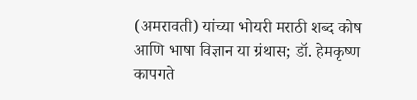(अमरावती) यांच्या भोयरी मराठी शब्द कोष आणि भाषा विज्ञान या ग्रंथास; डॉ. हेमकृष्ण कापगते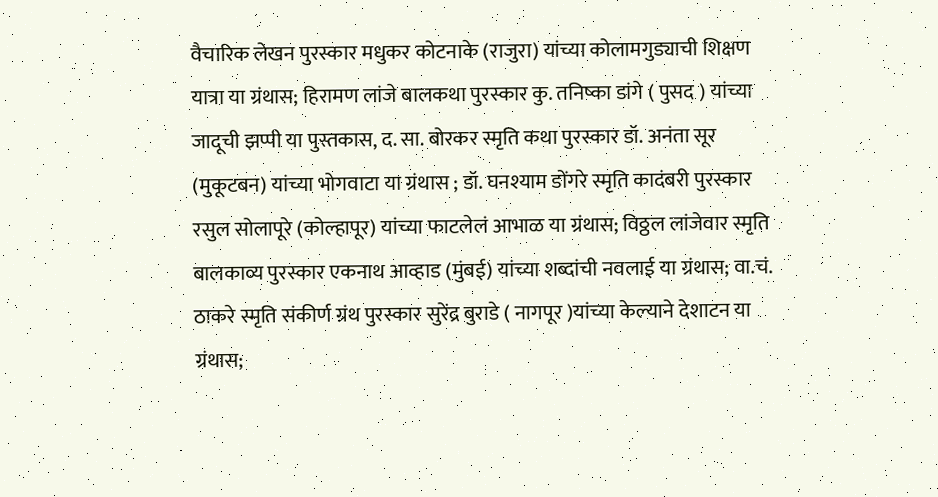वैचारिक लेखन पुरस्कार मधुकर कोटनाके (राजुरा) यांच्या कोलामगुड्याची शिक्षण यात्रा या ग्रंथास; हिरामण लांजे बालकथा पुरस्कार कु. तनिष्का डांगे ( पुसद ) यांच्या जादूची झप्पी या पुस्तकास, द. सा. बोरकर स्मृति कथा पुरस्कार डॉ. अनंता सूर (मुकूटबन) यांच्या भोगवाटा या ग्रंथास ; डॉ. घनश्याम डोंगरे स्मृति कादंबरी पुरस्कार रसुल सोलापूरे (कोल्हापूर) यांच्या फाटलेलं आभाळ या ग्रंथास; विठ्ठल लांजेवार स्मृति बालकाव्य पुरस्कार एकनाथ आव्हाड (मुंबई) यांच्या शब्दांची नवलाई या ग्रंथास; वा.चं. ठाकरे स्मृति संकीर्ण ग्रंथ पुरस्कार सुरेंद्र बुराडे ( नागपूर )यांच्या केल्याने देशाटन या ग्रंथास;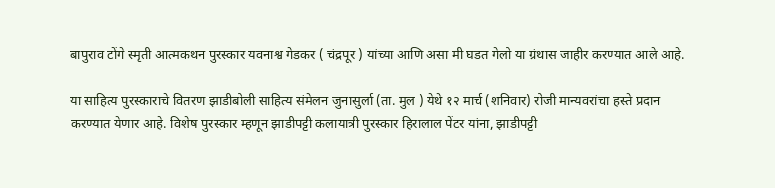बापुराव टोंगे स्मृती आत्मकथन पुरस्कार यवनाश्व गेडकर ( चंद्रपूर ) यांच्या आणि असा मी घडत गेलो या ग्रंथास जाहीर करण्यात आले आहे.

या साहित्य पुरस्काराचे वितरण झाडीबोली साहित्य संमेलन जुनासुर्ला (ता. मुल ) येथे १२ मार्च (शनिवार) रोजी मान्यवरांचा हस्ते प्रदान करण्यात येणार आहे. विशेष पुरस्कार म्हणून झाडीपट्टी कलायात्री पुरस्कार हिरालाल पेंटर यांना, झाडीपट्टी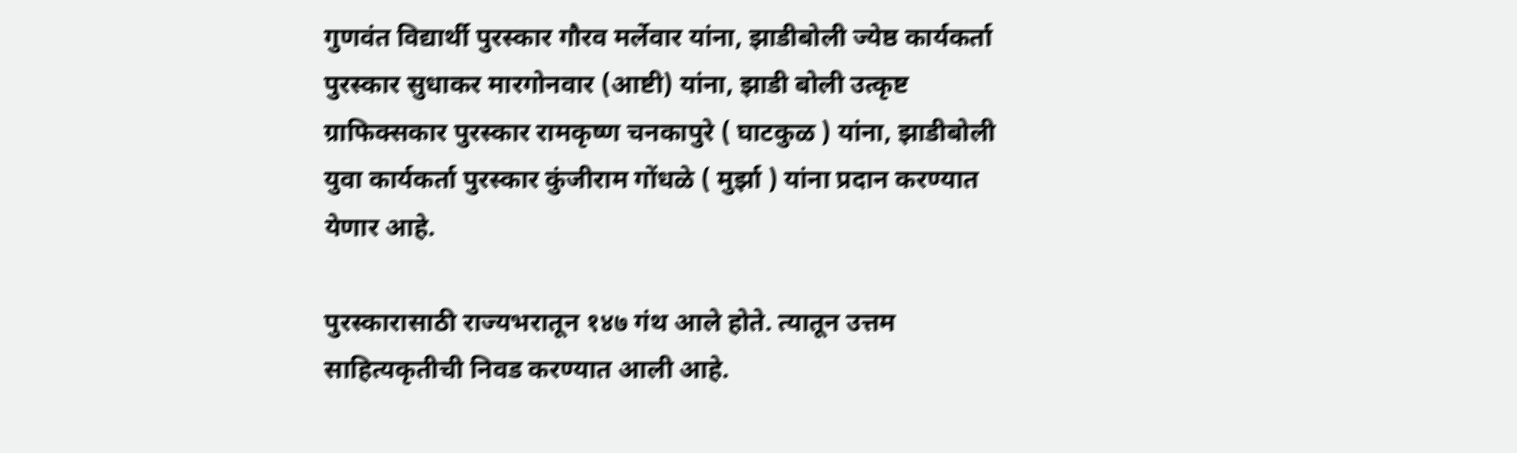गुणवंत विद्यार्थी पुरस्कार गौरव मर्लेवार यांना, झाडीबोली ज्येष्ठ कार्यकर्ता पुरस्कार सुधाकर मारगोनवार (आष्टी) यांना, झाडी बोली उत्कृष्ट ग्राफिक्सकार पुरस्कार रामकृष्ण चनकापुरे ( घाटकुळ ) यांना, झाडीबोली युवा कार्यकर्ता पुरस्कार कुंजीराम गोंधळे ( मुर्झा ) यांना प्रदान करण्यात येणार आहे.

पुरस्कारासाठी राज्यभरातून १४७ गंथ आले होते. त्यातून उत्तम साहित्यकृतीची निवड करण्यात आली आहे.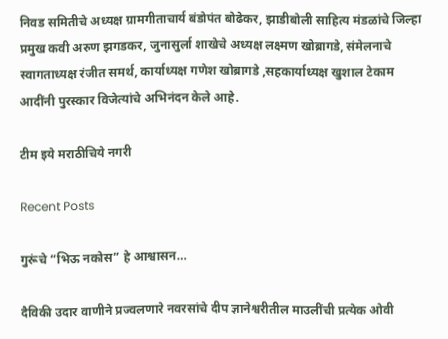निवड समितीचे अध्यक्ष ग्रामगीताचार्य बंडोपंत बोढेकर, झाडीबोली साहित्य मंडळांचे जिल्हा प्रमुख कवी अरुण झगडकर, जुनासुर्ला शाखेचे अध्यक्ष लक्ष्मण खोब्रागडे, संमेलनाचे स्वागताध्यक्ष रंजीत समर्थ, कार्याध्यक्ष गणेश खोब्रागडे ,सहकार्याध्यक्ष खुशाल टेकाम आदींनी पुरस्कार विजेत्यांचे अभिनंदन केले आहे.

टीम इये मराठीचिये नगरी

Recent Posts

गुरूंचे “भिऊ नकोस” हे आश्वासन…

दैविकी उदार वाणीने प्रज्वलणारे नवरसांचे दीप ज्ञानेश्वरीतील माउलींची प्रत्येक ओवी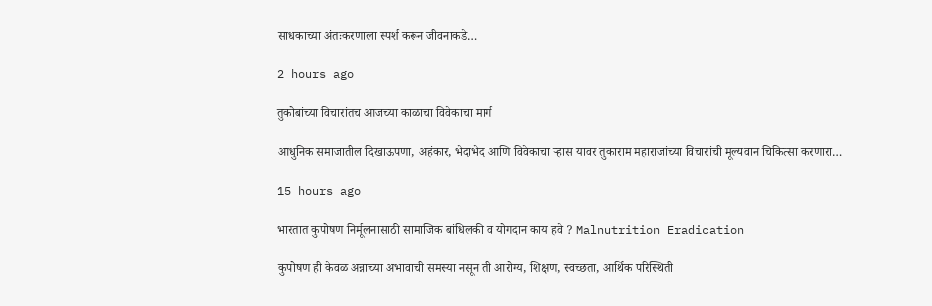साधकाच्या अंतःकरणाला स्पर्श करून जीवनाकडे…

2 hours ago

तुकोबांच्या विचारांतच आजच्या काळाचा विवेकाचा मार्ग

आधुनिक समाजातील दिखाऊपणा, अहंकार, भेदाभेद आणि विवेकाचा ऱ्हास यावर तुकाराम महाराजांच्या विचारांची मूल्यवान चिकित्सा करणारा…

15 hours ago

भारतात कुपोषण निर्मूलनासाठी सामाजिक बांधिलकी व योगदान काय हवे ? Malnutrition Eradication

कुपोषण ही केवळ अन्नाच्या अभावाची समस्या नसून ती आरोग्य, शिक्षण, स्वच्छता, आर्थिक परिस्थिती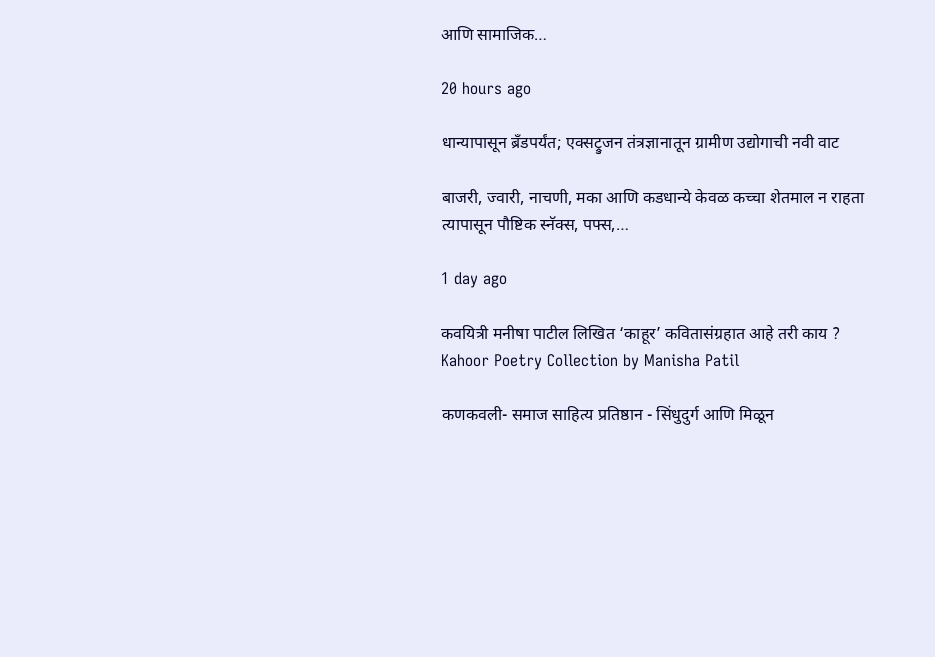आणि सामाजिक…

20 hours ago

धान्यापासून ब्रँडपर्यंत; एक्सट्रुजन तंत्रज्ञानातून ग्रामीण उद्योगाची नवी वाट

बाजरी, ज्वारी, नाचणी, मका आणि कडधान्ये केवळ कच्चा शेतमाल न राहता त्यापासून पौष्टिक स्नॅक्स, पफ्स,…

1 day ago

कवयित्री मनीषा पाटील लिखित ‘काहूर’ कवितासंग्रहात आहे तरी काय ? Kahoor Poetry Collection by Manisha Patil

कणकवली- समाज साहित्य प्रतिष्ठान - सिंधुदुर्ग आणि मिळून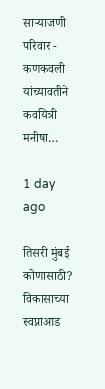साऱ्याजणी परिवार - कणकवली यांच्यावतीने कवयित्री मनीषा…

1 day ago

तिसरी मुंबई कोणासाठी? विकासाच्या स्वप्नाआड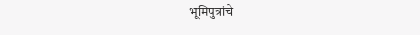भूमिपुत्रांचे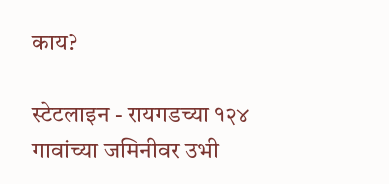काय?

स्टेटलाइन - रायगडच्या १२४ गावांच्या जमिनीवर उभी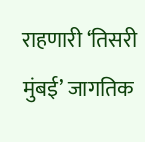राहणारी ‘तिसरी मुंबई’ जागतिक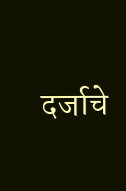दर्जाचे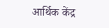आर्थिक केंद्र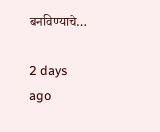बनविण्याचे…

2 days ago